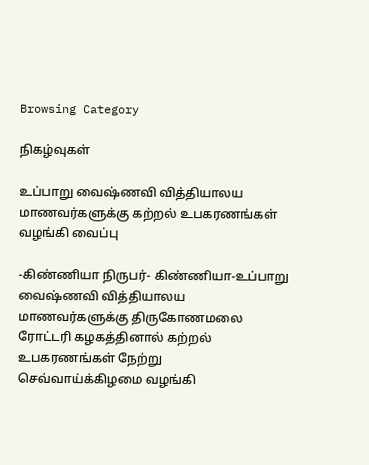Browsing Category

நிகழ்வுகள்

உப்பாறு வைஷ்ணவி வித்தியாலய மாணவர்களுக்கு கற்றல் உபகரணங்கள் வழங்கி வைப்பு

-கிண்ணியா நிருபர்- கிண்ணியா-உப்பாறு வைஷ்ணவி வித்தியாலய மாணவர்களுக்கு திருகோணமலை ரோட்டரி கழகத்தினால் கற்றல் உபகரணங்கள் நேற்று செவ்வாய்க்கிழமை வழங்கி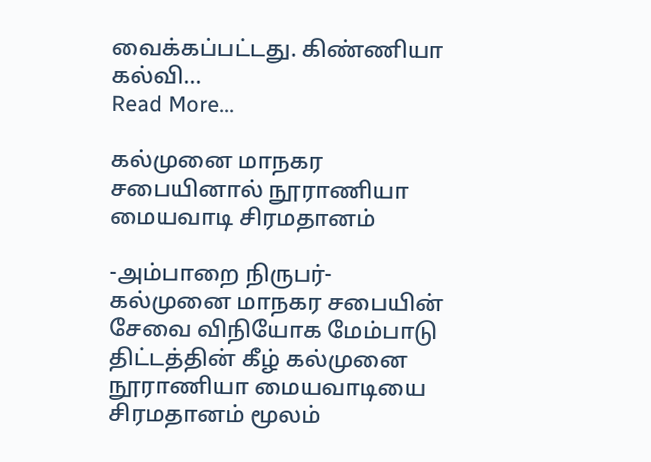வைக்கப்பட்டது. கிண்ணியா கல்வி…
Read More...

கல்முனை மாநகர சபையினால் நூராணியா மையவாடி சிரமதானம்

-அம்பாறை நிருபர்- கல்முனை மாநகர சபையின் சேவை விநியோக மேம்பாடு திட்டத்தின் கீழ் கல்முனை நூராணியா மையவாடியை சிரமதானம் மூலம்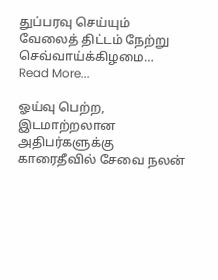துப்பரவு செய்யும் வேலைத் திட்டம் நேற்று செவ்வாய்க்கிழமை…
Read More...

ஓய்வு பெற்ற, இடமாற்றலான அதிபர்களுக்கு காரைதீவில் சேவை நலன்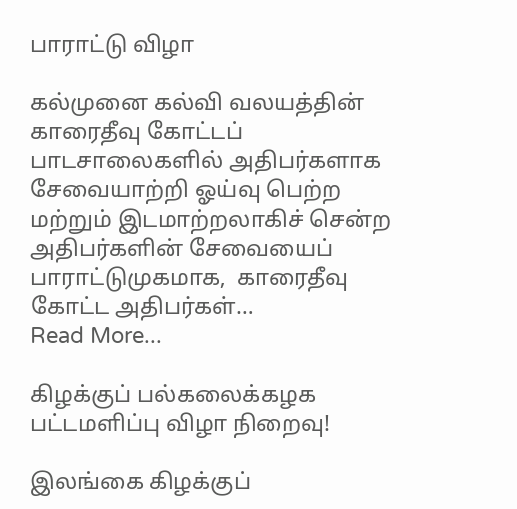பாராட்டு விழா

கல்முனை கல்வி வலயத்தின் காரைதீவு கோட்டப் பாடசாலைகளில் அதிபர்களாக சேவையாற்றி ஓய்வு பெற்ற மற்றும் இடமாற்றலாகிச் சென்ற அதிபர்களின் சேவையைப் பாராட்டுமுகமாக,  காரைதீவு கோட்ட அதிபர்கள்…
Read More...

கிழக்குப் பல்கலைக்கழக பட்டமளிப்பு விழா நிறைவு!

இலங்கை கிழக்குப்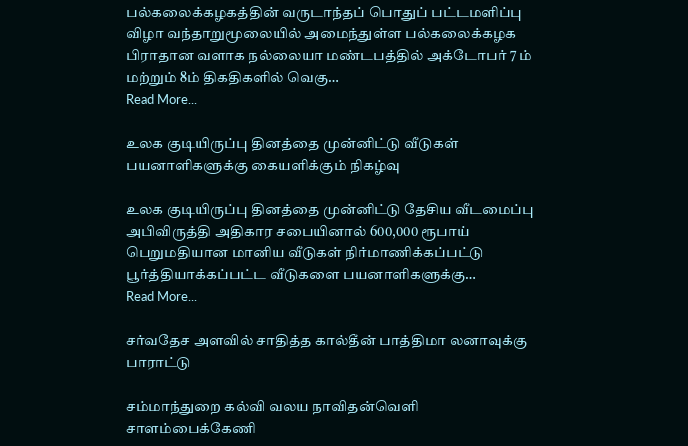பல்கலைக்கழகத்தின் வருடாந்தப் பொதுப் பட்டமளிப்பு விழா வந்தாறுமூலையில் அமைந்துள்ள பல்கலைக்கழக பிராதான வளாக நல்லையா மண்டபத்தில் அக்டோபர் 7 ம் மற்றும் 8ம் திகதிகளில் வெகு…
Read More...

உலக குடியிருப்பு தினத்தை முன்னிட்டு வீடுகள் பயனாளிகளுக்கு கையளிக்கும் நிகழ்வு

உலக குடியிருப்பு தினத்தை முன்னிட்டு தேசிய வீடமைப்பு அபிவிருத்தி அதிகார சபையினால் 600,000 ரூபாய் பெறுமதியான மானிய வீடுகள் நிர்மாணிக்கப்பட்டு பூர்த்தியாக்கப்பட்ட வீடுகளை பயனாளிகளுக்கு…
Read More...

சர்வதேச அளவில் சாதித்த கால்தீன் பாத்திமா லனாவுக்கு பாராட்டு

சம்மாந்துறை கல்வி வலய நாவிதன்வெளி சாளம்பைக்கேணி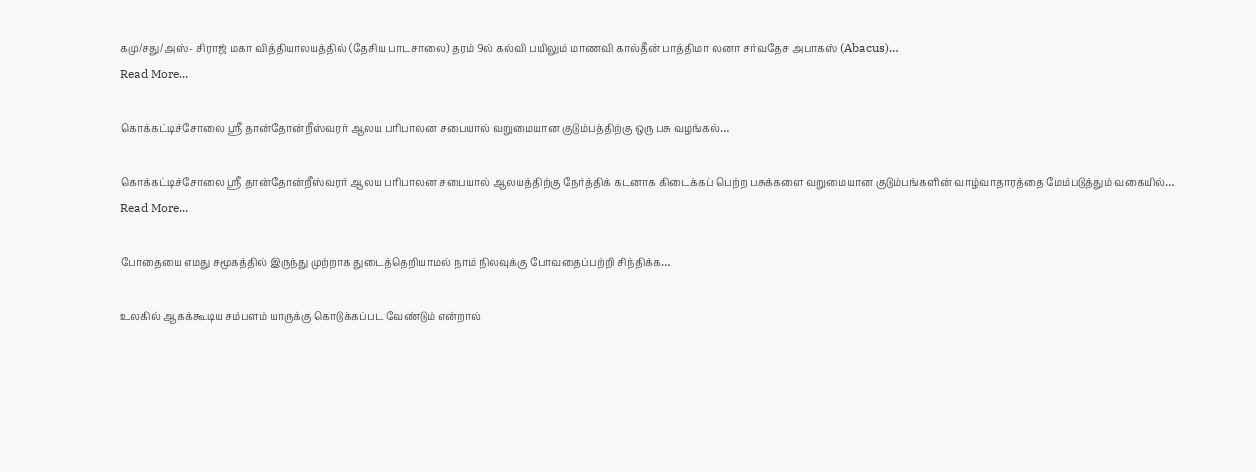கமு/சது/அஸ்- சிராஜ் மகா வித்தியாலயத்தில் (தேசிய பாடசாலை) தரம் 9ல் கல்வி பயிலும் மாணவி கால்தீன் பாத்திமா லனா சர்வதேச அபாகஸ் (Abacus)…
Read More...

கொக்கட்டிச்சோலை ஸ்ரீ தான்தோன்றீஸ்வரர் ஆலய பரிபாலன சபையால் வறுமையான குடும்பத்திற்கு ஒரு பசு வழங்கல்…

கொக்கட்டிச்சோலை ஸ்ரீ தான்தோன்றீஸ்வரர் ஆலய பரிபாலன சபையால் ஆலயத்திற்கு நேர்த்திக் கடனாக கிடைக்கப் பெற்ற பசுக்களை வறுமையான குடும்பங்களின் வாழ்வாதாரத்தை மேம்படுத்தும் வகையில்…
Read More...

போதையை எமது சமூகத்தில் இருந்து முற்றாக துடைத்தெறியாமல் நாம் நிலவுக்கு போவதைப்பற்றி சிந்திக்க…

உலகில் ஆகக்கூடிய சம்பளம் யாருக்கு கொடுக்கப்பட வேண்டும் என்றால்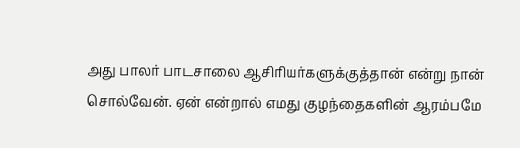அது பாலர் பாடசாலை ஆசிரியர்களுக்குத்தான் என்று நான் சொல்வேன். ஏன் என்றால் எமது குழந்தைகளின் ஆரம்பமே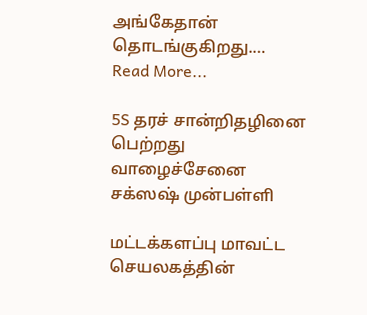அங்கேதான் தொடங்குகிறது.…
Read More...

5S தரச் சான்றிதழினை பெற்றது வாழைச்சேனை சக்ஸஷ் முன்பள்ளி

மட்டக்களப்பு மாவட்ட செயலகத்தின்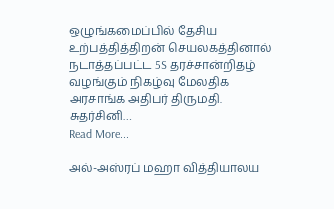ஒழுங்கமைப்பில் தேசிய உற்பத்தித்திறன் செயலகத்தினால் நடாத்தப்பட்ட 5S தரச்சான்றிதழ் வழங்கும் நிகழ்வு மேலதிக அரசாங்க அதிபர் திருமதி. சுதர்சினி…
Read More...

அல்-அஸ்ரப் மஹா வித்தியாலய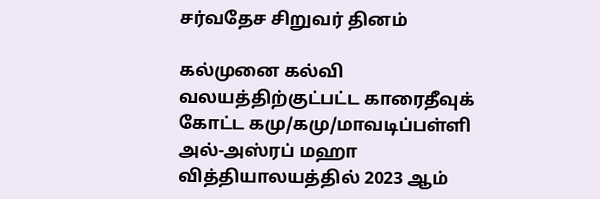சர்வதேச சிறுவர் தினம்

கல்முனை கல்வி வலயத்திற்குட்பட்ட காரைதீவுக் கோட்ட கமு/கமு/மாவடிப்பள்ளி அல்-அஸ்ரப் மஹா வித்தியாலயத்தில் 2023 ஆம்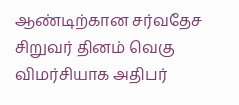ஆண்டிற்கான சர்வதேச சிறுவர் தினம் வெகு விமர்சியாக அதிபர்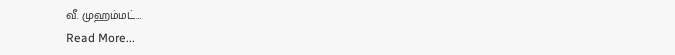வீ. முஹம்மட்…
Read More...